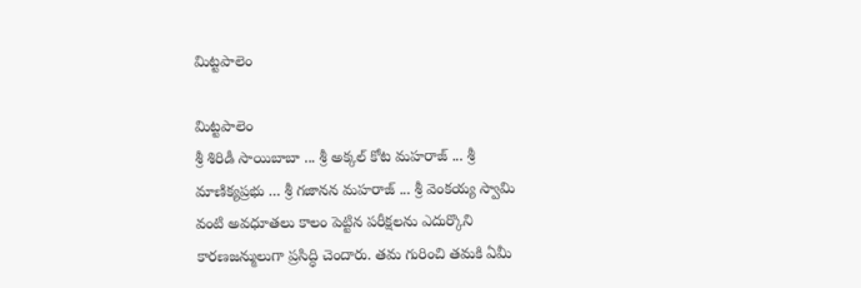మిట్టపాలెం

మిట్టపాలెం
శ్రీ శిరిడీ సాయిబాబా ... శ్రీ అక్కల్ కోట మహరాజ్ ... శ్రీ మాణిక్యప్రభు ... శ్రీ గజానన మహరాజ్ ... శ్రీ వెంకయ్య స్వామి వంటి అవధూతలు కాలం పెట్టిన పరీక్షలను ఎదుర్కొని కారణజన్ములుగా ప్రసిద్ధి చెందారు. తమ గురించి తమకి ఏమీ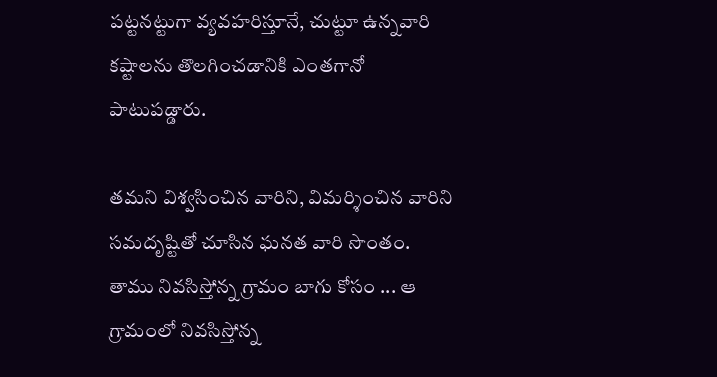పట్టనట్టుగా వ్యవహరిస్తూనే, చుట్టూ ఉన్నవారి కష్టాలను తొలగించడానికి ఎంతగానో పాటుపడ్డారు.

తమని విశ్వసించిన వారిని, విమర్శించిన వారిని సమదృష్టితో చూసిన ఘనత వారి సొంతం. తాము నివసిస్తోన్న గ్రామం బాగు కోసం ... ఆ గ్రామంలో నివసిస్తోన్న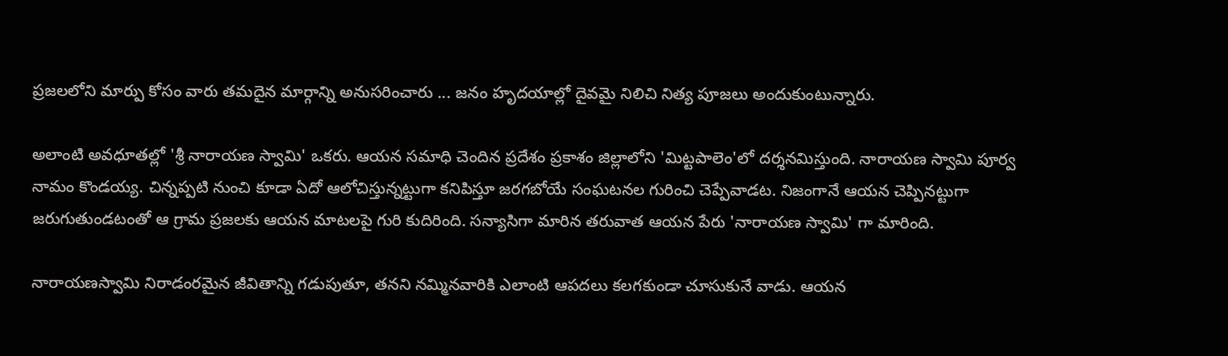ప్రజలలోని మార్పు కోసం వారు తమదైన మార్గాన్ని అనుసరించారు ... జనం హృదయాల్లో దైవమై నిలిచి నిత్య పూజలు అందుకుంటున్నారు.

అలాంటి అవధూతల్లో 'శ్రీ నారాయణ స్వామి' ఒకరు. ఆయన సమాధి చెందిన ప్రదేశం ప్రకాశం జిల్లాలోని 'మిట్టపాలెం'లో దర్శనమిస్తుంది. నారాయణ స్వామి పూర్వ నామం కొండయ్య. చిన్నప్పటి నుంచి కూడా ఏదో ఆలోచిస్తున్నట్టుగా కనిపిస్తూ జరగబోయే సంఘటనల గురించి చెప్పేవాడట. నిజంగానే ఆయన చెప్పినట్టుగా జరుగుతుండటంతో ఆ గ్రామ ప్రజలకు ఆయన మాటలపై గురి కుదిరింది. సన్యాసిగా మారిన తరువాత ఆయన పేరు 'నారాయణ స్వామి' గా మారింది.

నారాయణస్వామి నిరాడంరమైన జీవితాన్ని గడుపుతూ, తనని నమ్మినవారికి ఎలాంటి ఆపదలు కలగకుండా చూసుకునే వాడు. ఆయన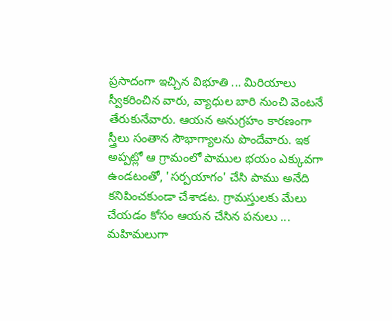ప్రసాదంగా ఇచ్చిన విభూతి ... మిరియాలు స్వీకరించిన వారు, వ్యాధుల బారి నుంచి వెంటనే తేరుకునేవారు. ఆయన అనుగ్రహం కారణంగా స్త్రీలు సంతాన సౌభాగ్యాలను పొందేవారు. ఇక అప్పట్లో ఆ గ్రామంలో పాముల భయం ఎక్కువగా ఉండటంతో, 'సర్పయాగం' చేసి పాము అనేది కనిపించకుండా చేశాడట. గ్రామస్తులకు మేలు చేయడం కోసం ఆయన చేసిన పనులు ... మహిమలుగా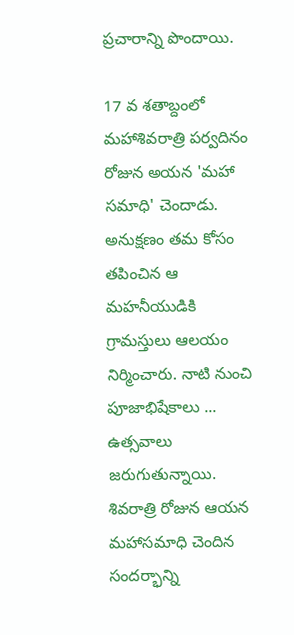ప్రచారాన్ని పొందాయి.

17 వ శతాబ్దంలో మహాశివరాత్రి పర్వదినం రోజున అయన 'మహా సమాధి' చెందాడు. అనుక్షణం తమ కోసం తపించిన ఆ మహనీయుడికి గ్రామస్తులు ఆలయం నిర్మించారు. నాటి నుంచి పూజాభిషేకాలు ... ఉత్సవాలు జరుగుతున్నాయి. శివరాత్రి రోజున ఆయన మహాసమాధి చెందిన సందర్భాన్ని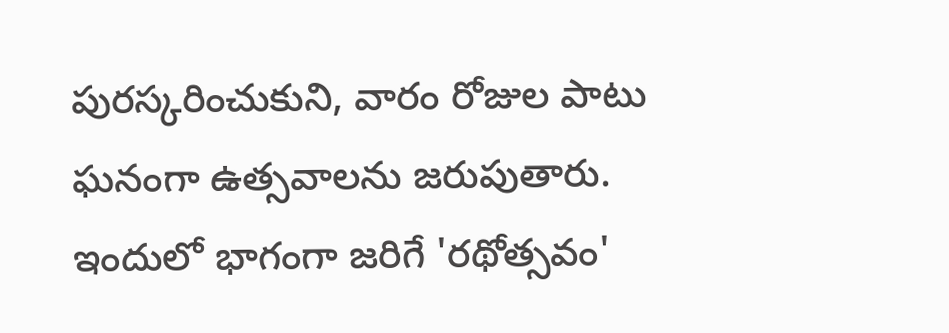పురస్కరించుకుని, వారం రోజుల పాటు ఘనంగా ఉత్సవాలను జరుపుతారు. ఇందులో భాగంగా జరిగే 'రథోత్సవం'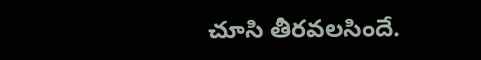చూసి తీరవలసిందే.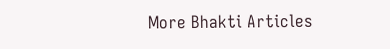More Bhakti Articles